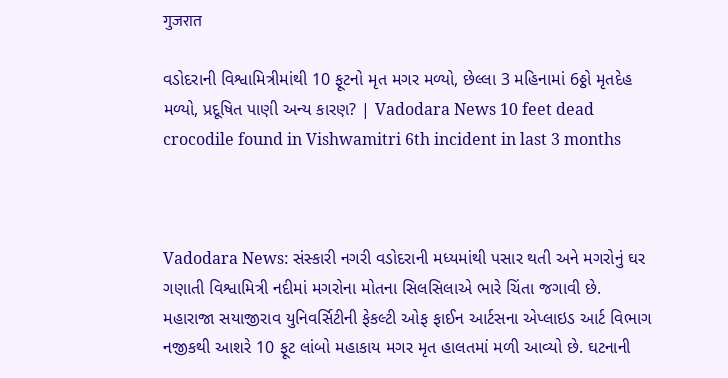गुजरात

વડોદરાની વિશ્વામિત્રીમાંથી 10 ફૂટનો મૃત મગર મળ્યો, છેલ્લા 3 મહિનામાં 6ઠ્ઠો મૃતદેહ મળ્યો, પ્રદૂષિત પાણી અન્ય કારણ? | Vadodara News 10 feet dead crocodile found in Vishwamitri 6th incident in last 3 months



Vadodara News: સંસ્કારી નગરી વડોદરાની મધ્યમાંથી પસાર થતી અને મગરોનું ઘર ગણાતી વિશ્વામિત્રી નદીમાં મગરોના મોતના સિલસિલાએ ભારે ચિંતા જગાવી છે. મહારાજા સયાજીરાવ યુનિવર્સિટીની ફેકલ્ટી ઓફ ફાઈન આર્ટસના એપ્લાઇડ આર્ટ વિભાગ નજીકથી આશરે 10 ફૂટ લાંબો મહાકાય મગર મૃત હાલતમાં મળી આવ્યો છે. ઘટનાની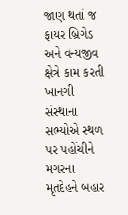જાણ થતાં જ ફાયર બ્રિગેડ અને વન્યજીવ ક્ષેત્રે કામ કરતી ખાનગી સંસ્થાના સભ્યોએ સ્થળ પર પહોંચીને મગરના મૃતદેહને બહાર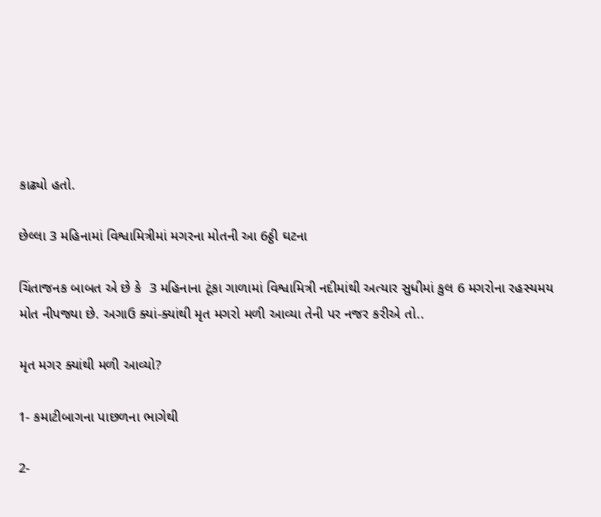કાઢ્યો હતો.

છેલ્લા 3 મહિનામાં વિશ્વામિત્રીમાં મગરના મોતની આ 6ઠ્ઠી ઘટના

ચિંતાજનક બાબત એ છે કે  3 મહિનાના ટૂંકા ગાળામાં વિશ્વામિત્રી નદીમાંથી અત્યાર સુધીમાં કુલ 6 મગરોના રહસ્યમય મોત નીપજ્યા છે. અગાઉ ક્યાં-ક્યાંથી મૃત મગરો મળી આવ્યા તેની પર નજર કરીએ તો..

મૃત મગર ક્યાંથી મળી આવ્યો?

1- કમાટીબાગના પાછળના ભાગેથી

2-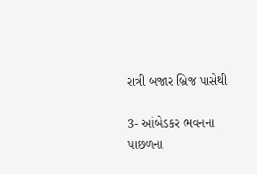રાત્રી બજાર બ્રિજ પાસેથી

3- આંબેડકર ભવનના પાછળના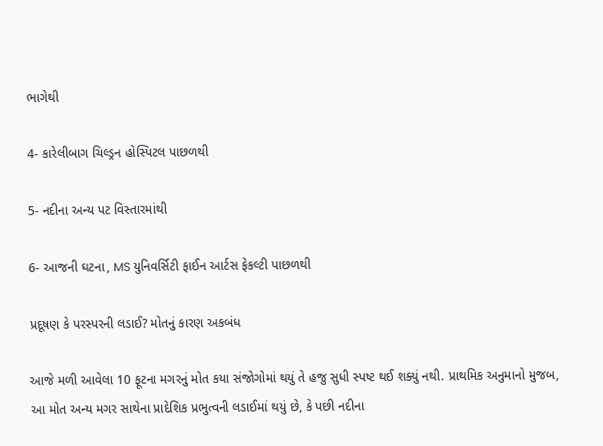ભાગેથી

4- કારેલીબાગ ચિલ્ડ્રન હોસ્પિટલ પાછળથી

5- નદીના અન્ય પટ વિસ્તારમાંથી

6- આજની ઘટના, MS યુનિવર્સિટી ફાઈન આર્ટસ ફેકલ્ટી પાછળથી

પ્રદૂષણ કે પરસ્પરની લડાઈ? મોતનું કારણ અકબંધ

આજે મળી આવેલા 10 ફૂટના મગરનું મોત કયા સંજોગોમાં થયું તે હજુ સુધી સ્પષ્ટ થઈ શક્યું નથી. પ્રાથમિક અનુમાનો મુજબ, આ મોત અન્ય મગર સાથેના પ્રાદેશિક પ્રભુત્વની લડાઈમાં થયું છે, કે પછી નદીના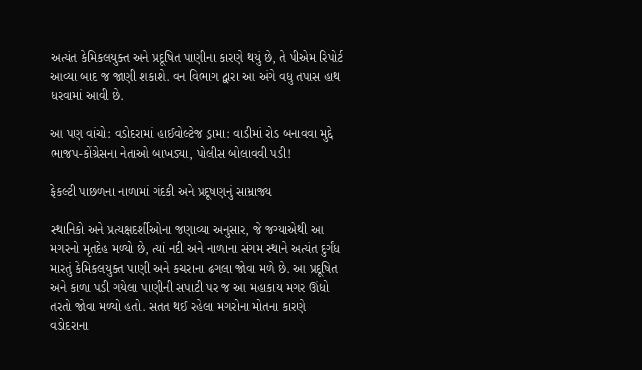અત્યંત કેમિકલયુક્ત અને પ્રદૂષિત પાણીના કારણે થયું છે, તે પીએમ રિપોર્ટ આવ્યા બાદ જ જાણી શકાશે. વન વિભાગ દ્વારા આ અંગે વધુ તપાસ હાથ ધરવામાં આવી છે.

આ પણ વાંચો: વડોદરામાં હાઈવોલ્ટેજ ડ્રામા: વાડીમાં રોડ બનાવવા મુદ્દે ભાજપ-કોંગ્રેસના નેતાઓ બાખડ્યા, પોલીસ બોલાવવી પડી!

ફેકલ્ટી પાછળના નાળામાં ગંદકી અને પ્રદૂષણનું સામ્રાજ્ય

સ્થાનિકો અને પ્રત્યક્ષદર્શીઓના જણાવ્યા અનુસાર, જે જગ્યાએથી આ મગરનો મૃતદેહ મળ્યો છે, ત્યાં નદી અને નાળાના સંગમ સ્થાને અત્યંત દુર્ગંધ મારતું કેમિકલયુક્ત પાણી અને કચરાના ઢગલા જોવા મળે છે. આ પ્રદૂષિત અને કાળા પડી ગયેલા પાણીની સપાટી પર જ આ મહાકાય મગર ઊંધો તરતો જોવા મળ્યો હતો. સતત થઈ રહેલા મગરોના મોતના કારણે વડોદરાના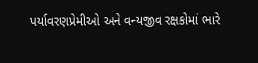પર્યાવરણપ્રેમીઓ અને વન્યજીવ રક્ષકોમાં ભારે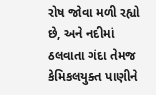રોષ જોવા મળી રહ્યો છે, અને નદીમાં ઠલવાતા ગંદા તેમજ કેમિકલયુક્ત પાણીને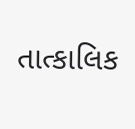તાત્કાલિક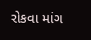રોકવા માંગ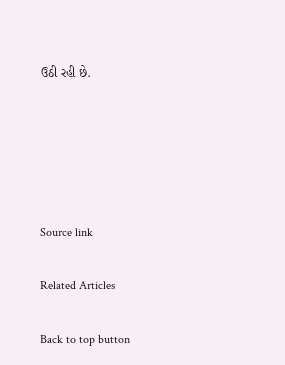ઉઠી રહી છે.





Source link

Related Articles

Back to top button